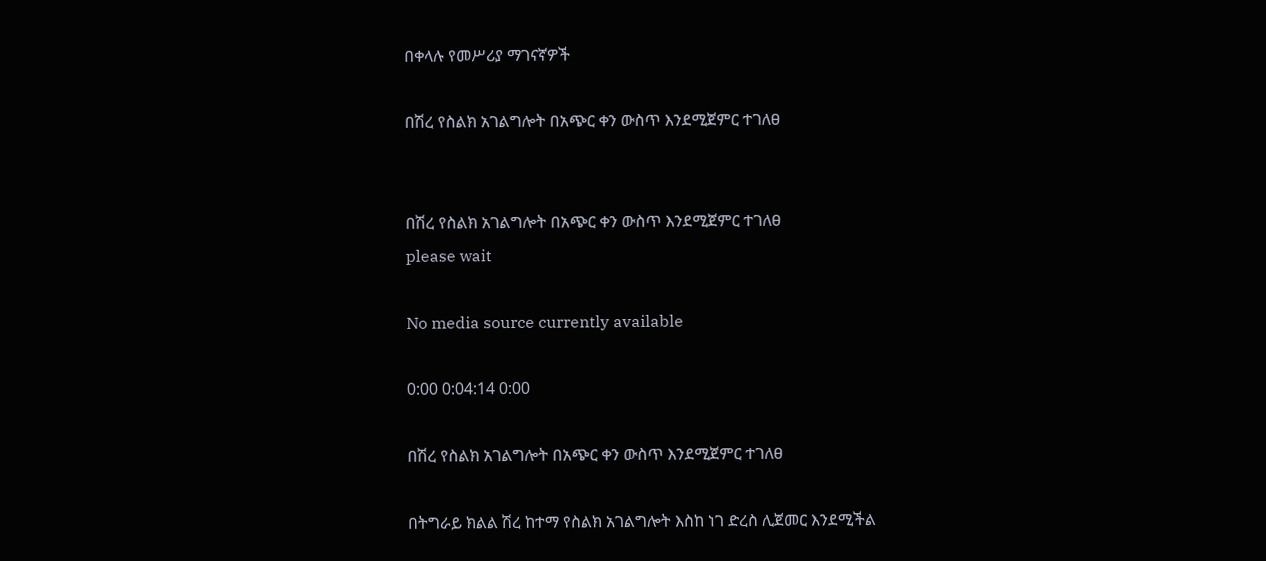በቀላሉ የመሥሪያ ማገናኛዎች

በሽረ የስልክ አገልግሎት በአጭር ቀን ውስጥ እንደሚጀምር ተገለፀ


በሽረ የስልክ አገልግሎት በአጭር ቀን ውስጥ እንደሚጀምር ተገለፀ
please wait

No media source currently available

0:00 0:04:14 0:00

በሽረ የስልክ አገልግሎት በአጭር ቀን ውስጥ እንደሚጀምር ተገለፀ

በትግራይ ክልል ሽረ ከተማ የስልክ አገልግሎት እስከ ነገ ድረስ ሊጀመር እንደሚችል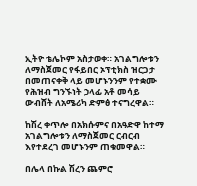ኢትዮ ቴሌኮም አስታወቀ። አገልግሎቱን ለማስጀመር የፋይበር ኦፕቲክስ ዝርጋታ በመጠናቀቅ ላይ መሆኑንንም የተቋሙ የሕዝብ ግንኙነት ኃላፊ አቶ መሳይ ውብሸት ለአሜሪካ ድምፅ ተናግረዋል።

ከሽረ ቀጥሎ በአክሱምና በአዓድዋ ከተማ አገልግሎቱን ለማስጀመር ርብርብ እየተደረገ መሆኑንም ጠቁመዋል።

በሌላ በኩል ሽረን ጨምሮ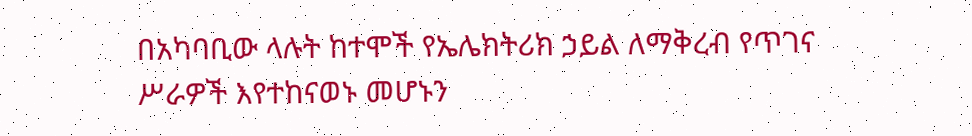በአካባቢው ላሉት ከተሞች የኤሌክትሪክ ኃይል ለማቅረብ የጥገና ሥራዎች እየተከናወኑ መሆኑን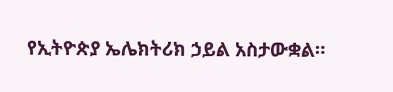የኢትዮጵያ ኤሌክትሪክ ኃይል አስታውቋል።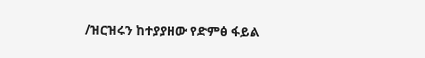/ዝርዝሩን ከተያያዘው የድምፅ ፋይል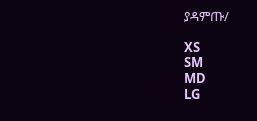ያዳምጡ/

XS
SM
MD
LG